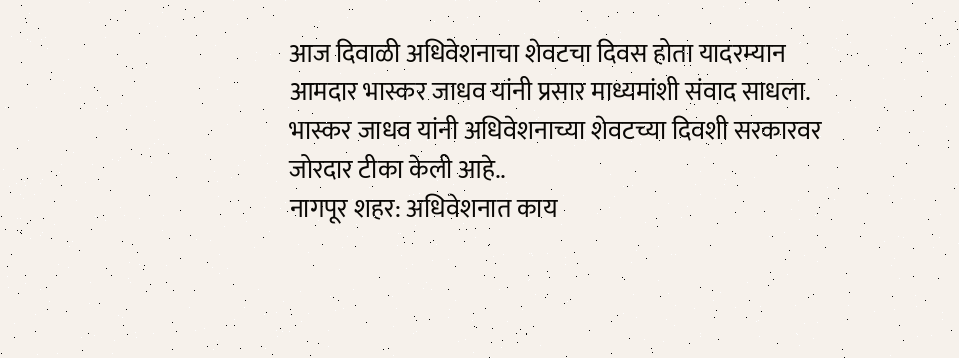आज दिवाळी अधिवेशनाचा शेवटचा दिवस होता यादरम्यान आमदार भास्कर जाधव यांनी प्रसार माध्यमांशी संवाद साधला. भास्कर जाधव यांनी अधिवेशनाच्या शेवटच्या दिवशी सरकारवर जोरदार टीका केली आहे..
नागपूर शहर: अधिवेशनात काय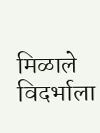मिळाले विदर्भाला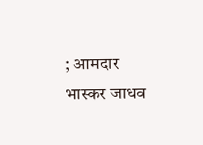; आमदार भास्कर जाधव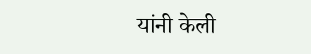यांनी केली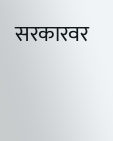सरकारवर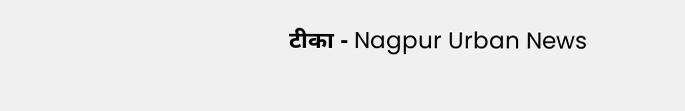टीका - Nagpur Urban News